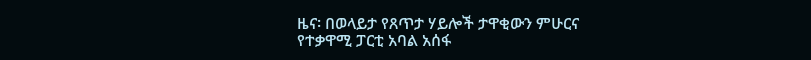ዜና፡ በወላይታ የጸጥታ ሃይሎች ታዋቂውን ምሁርና የተቃዋሚ ፓርቲ አባል አሰፋ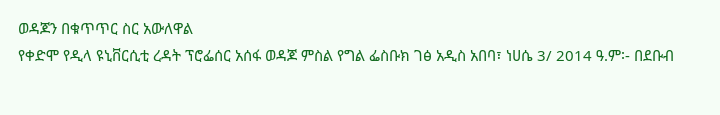ወዳጆን በቁጥጥር ስር አውለዋል
የቀድሞ የዲላ ዩኒቨርሲቲ ረዳት ፕሮፌሰር አሰፋ ወዳጆ ምስል የግል ፌስቡክ ገፅ አዲስ አበባ፣ ነሀሴ 3/ 2014 ዓ.ም፡- በደቡብ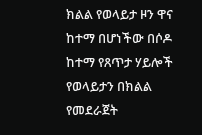ክልል የወላይታ ዞን ዋና ከተማ በሆነችው በሶዶ ከተማ የጸጥታ ሃይሎች የወላይታን በክልል የመደራጀት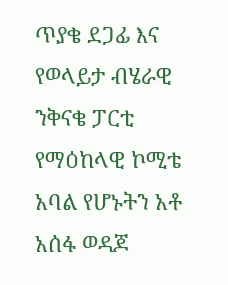ጥያቄ ደጋፊ እና የወላይታ ብሄራዊ ንቅናቄ ፓርቲ የማዕከላዊ ኮሚቴ አባል የሆኑትን አቶ አሰፋ ወዳጆ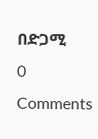በድጋሚ
0 Comments